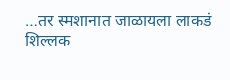…तर स्मशानात जाळायला लाकडं शिल्लक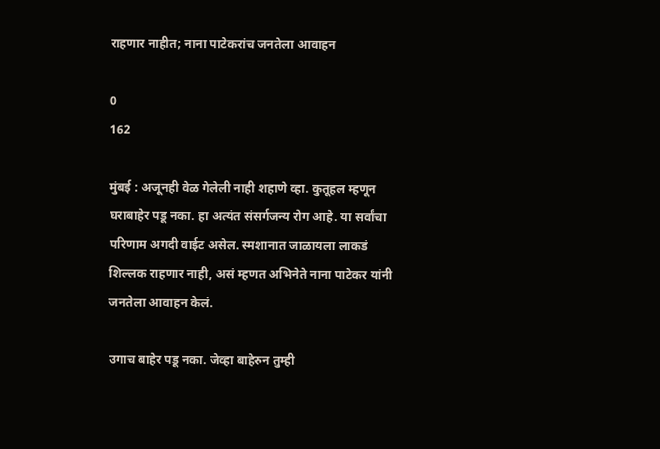राहणार नाहीत; नाना पाटेकरांच जनतेला आवाहन

0
162

मुंबई : अजूनही वेळ गेलेली नाही शहाणे व्हा. कुतूहल म्हणून घराबाहेर पडू नका. हा अत्यंत संसर्गजन्य रोग आहे. या सर्वांचा परिणाम अगदी वाईट असेल. स्मशानात जाळायला लाकडं शिल्लक राहणार नाही, असं म्हणत अभिनेते नाना पाटेकर यांनी जनतेला आवाहन केलं.

उगाच बाहेर पडू नका. जेव्हा बाहेरुन तुम्ही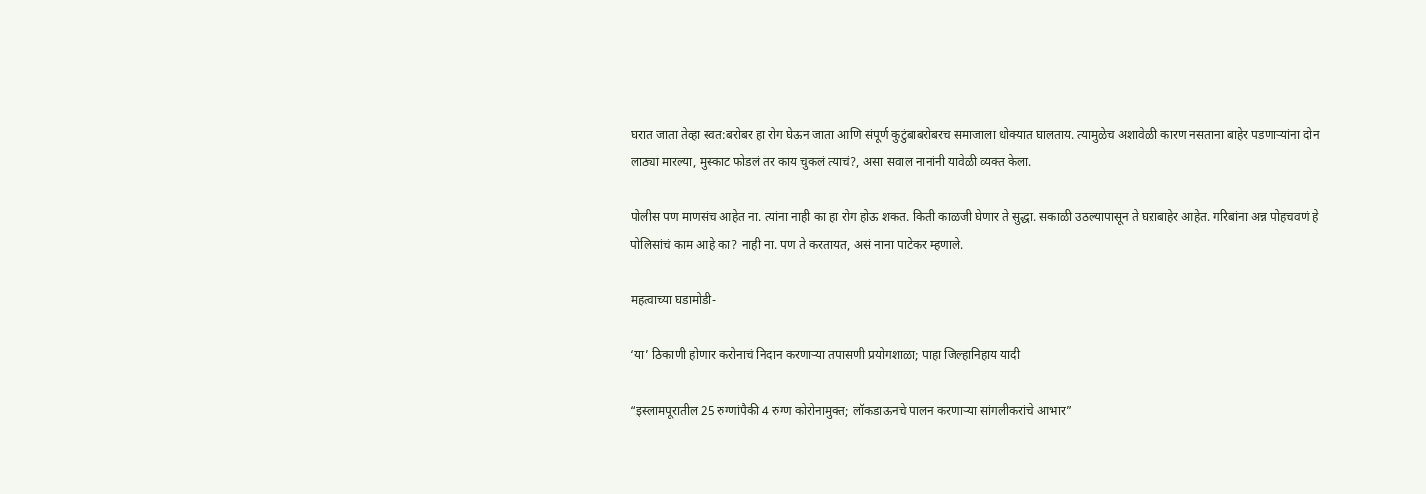घरात जाता तेव्हा स्वत:बरोबर हा रोग घेऊन जाता आणि संपूर्ण कुटुंबाबरोबरच समाजाला धोक्यात घालताय. त्यामुळेच अशावेळी कारण नसताना बाहेर पडणाऱ्यांना दोन लाठ्या मारल्या, मुस्काट फोडलं तर काय चुकलं त्याचं?, असा सवाल नानांनी यावेळी व्यक्त केला.

पोलीस पण माणसंच आहेत ना. त्यांना नाही का हा रोग होऊ शकत. किती काळजी घेणार ते सुद्धा. सकाळी उठल्यापासून ते घऱाबाहेर आहेत. गरिबांना अन्न पोहचवणं हे पोलिसांचं काम आहे का? नाही ना. पण ते करतायत, असं नाना पाटेकर म्हणाले.

महत्वाच्या घडामोडी-

‘या’ ठिकाणी होणार करोनाचं निदान करणाऱ्या तपासणी प्रयोगशाळा; पाहा जिल्हानिहाय यादी

“इस्लामपूरातील 25 रुग्णांपैकी 4 रुग्ण कोरोनामुक्त; लॉकडाऊनचे पालन करणाऱ्या सांगलीकरांचे आभार”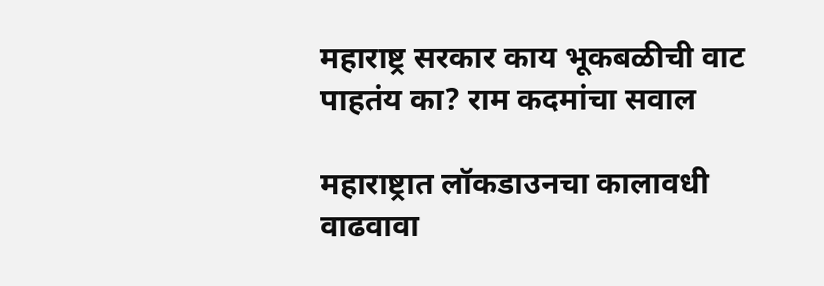महाराष्ट्र सरकार काय भूकबळीची वाट पाहतंय का? राम कदमांचा सवाल

महाराष्ट्रात लॉकडाउनचा कालावधी वाढवावा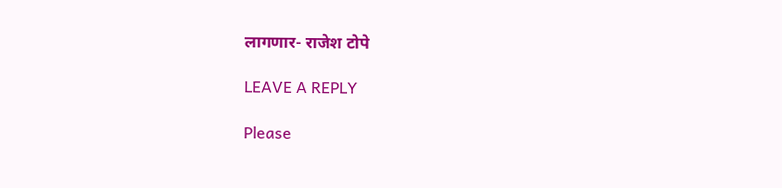लागणार- राजेश टोपे

LEAVE A REPLY

Please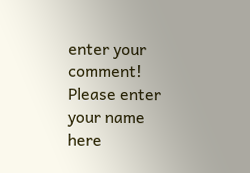enter your comment!
Please enter your name here